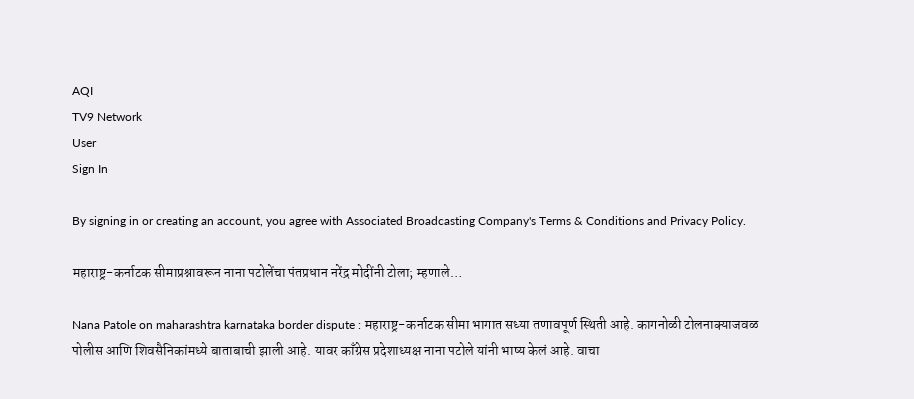AQI
TV9 Network
User
Sign In

By signing in or creating an account, you agree with Associated Broadcasting Company's Terms & Conditions and Privacy Policy.

महाराष्ट्र-कर्नाटक सीमाप्रश्नावरून नाना पटोलेंचा पंतप्रधान नरेंद्र मोदींनी टोला; म्हणाले…

Nana Patole on maharashtra karnataka border dispute : महाराष्ट्र-कर्नाटक सीमा भागात सध्या तणावपूर्ण स्थिती आहे. कागनोळी टोलनाक्याजवळ पोलीस आणि शिवसैनिकांमध्ये बाताबाची झाली आहे. यावर काँग्रेस प्रदेशाध्यक्ष नाना पटोले यांनी भाष्य केलं आहे. वाचा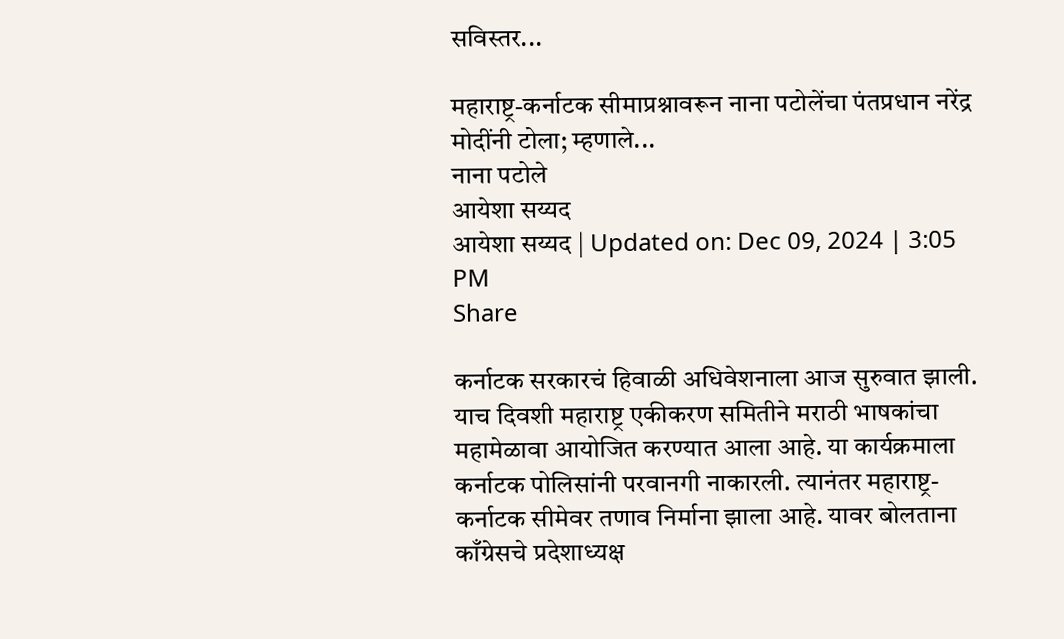सविस्तर...

महाराष्ट्र-कर्नाटक सीमाप्रश्नावरून नाना पटोलेंचा पंतप्रधान नरेंद्र मोदींनी टोला; म्हणाले...
नाना पटोले
आयेशा सय्यद
आयेशा सय्यद | Updated on: Dec 09, 2024 | 3:05 PM
Share

कर्नाटक सरकारचं हिवाळी अधिवेशनाला आज सुरुवात झाली. याच दिवशी महाराष्ट्र एकीकरण समितीने मराठी भाषकांचा महामेळावा आयोजित करण्यात आला आहे. या कार्यक्रमाला कर्नाटक पोलिसांनी परवानगी नाकारली. त्यानंतर महाराष्ट्र- कर्नाटक सीमेवर तणाव निर्माना झाला आहे. यावर बोलताना काँग्रेसचे प्रदेशाध्यक्ष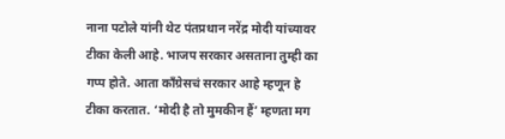नाना पटोले यांनी थेट पंतप्रधान नरेंद्र मोदी यांच्यावर टीका केली आहे. भाजप सरकार असताना तुम्ही का गप्प होते. आता कॉंग्रेसचं सरकार आहे म्हणून हे टीका करतात. ‘मोदी है तो मुमकीन हैं’ म्हणता मग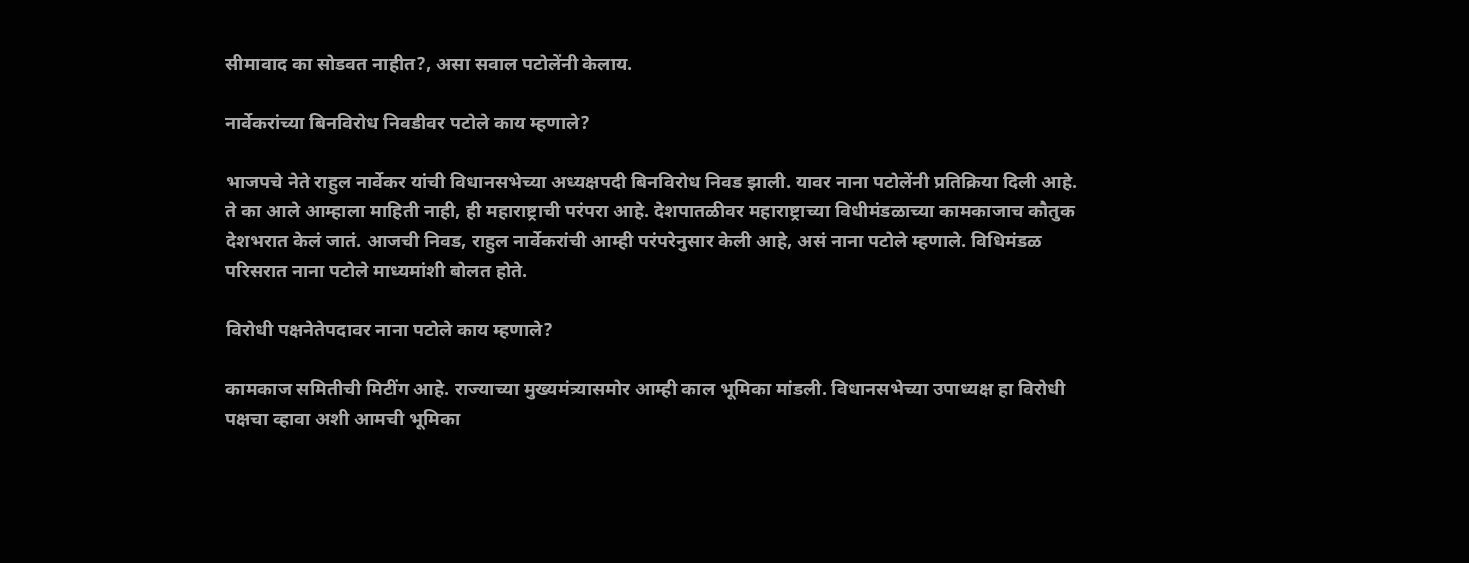सीमावाद का सोडवत नाहीत?, असा सवाल पटोलेंनी केलाय.

नार्वेकरांच्या बिनविरोध निवडीवर पटोले काय म्हणाले?

भाजपचे नेते राहुल नार्वेकर यांची विधानसभेच्या अध्यक्षपदी बिनविरोध निवड झाली. यावर नाना पटोलेंनी प्रतिक्रिया दिली आहे. ते का आले आम्हाला माहिती नाही, ही महाराष्ट्राची परंपरा आहे. देशपातळीवर महाराष्ट्राच्या विधीमंडळाच्या कामकाजाच कौतुक देशभरात केलं जातं. आजची निवड, राहुल नार्वेकरांची आम्ही परंपरेनुसार केली आहे, असं नाना पटोले म्हणाले. विधिमंडळ परिसरात नाना पटोले माध्यमांशी बोलत होते.

विरोधी पक्षनेतेपदावर नाना पटोले काय म्हणाले?

कामकाज समितीची मिटींग आहे. राज्याच्या मुख्यमंत्र्यासमोर आम्ही काल भूमिका मांडली. विधानसभेच्या उपाध्यक्ष हा विरोधी पक्षचा व्हावा अशी आमची भूमिका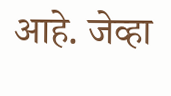आहे. जेव्हा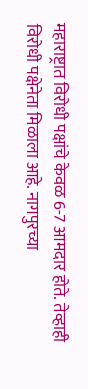महाराष्ट्रात विरोधी पक्षांचे केवळ 6-7 आमदार होते. तेव्हाही विरोधी पक्षेनेता मिळाला आहे. नागपुरच्या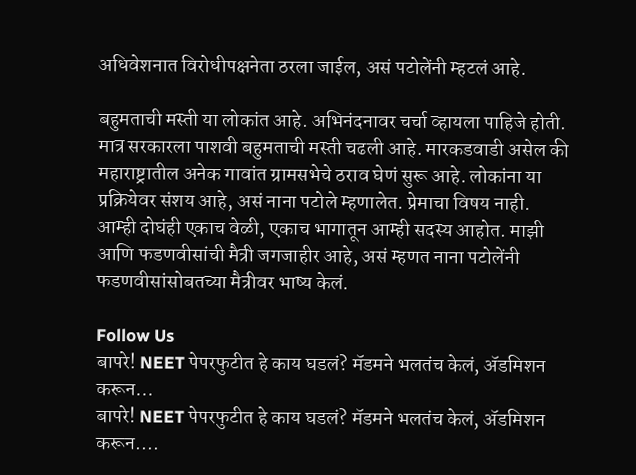अधिवेशनात विरोधीपक्षनेता ठरला जाईल, असं पटोलेंनी म्हटलं आहे.

बहुमताची मस्ती या लोकांत आहे. अभिनंदनावर चर्चा व्हायला पाहिजे होती. मात्र सरकारला पाशवी बहुमताची मस्ती चढली आहे. मारकडवाडी असेल की महाराष्ट्रातील अनेक गावांत ग्रामसभेचे ठराव घेणं सुरू आहे. लोकांना या प्रक्रियेवर संशय आहे, असं नाना पटोले म्हणालेत. प्रेमाचा विषय नाही. आम्ही दोघंही एकाच वेळी, एकाच भागातून आम्ही सदस्य आहोत. माझी आणि फडणवीसांची मैत्री जगजाहीर आहे, असं म्हणत नाना पटोलेंनी फडणवीसांसोबतच्या मैत्रीवर भाष्य केलं.

Follow Us
बापरे! NEET पेपरफुटीत हे काय घडलं? मॅडमने भलतंच केलं, ॲडमिशन करून...
बापरे! NEET पेपरफुटीत हे काय घडलं? मॅडमने भलतंच केलं, ॲडमिशन करून....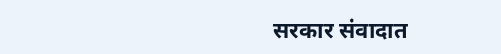सरकार संवादात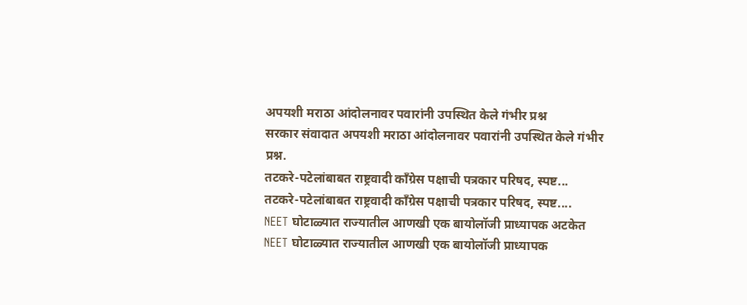अपयशी मराठा आंदोलनावर पवारांनी उपस्थित केले गंभीर प्रश्न
सरकार संवादात अपयशी मराठा आंदोलनावर पवारांनी उपस्थित केले गंभीर प्रश्न.
तटकरे-पटेलांबाबत राष्ट्रवादी कॉंग्रेस पक्षाची पत्रकार परिषद, स्पष्ट...
तटकरे-पटेलांबाबत राष्ट्रवादी कॉंग्रेस पक्षाची पत्रकार परिषद, स्पष्ट....
NEET घोटाळ्यात राज्यातील आणखी एक बायोलॉजी प्राध्यापक अटकेत
NEET घोटाळ्यात राज्यातील आणखी एक बायोलॉजी प्राध्यापक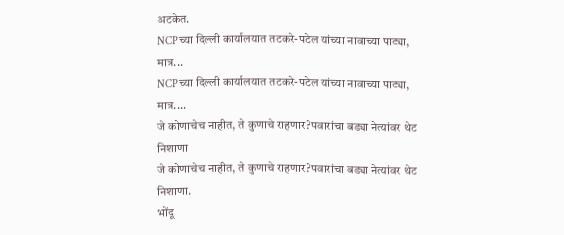अटकेत.
NCPच्या दिल्ली कार्यालयात तटकरे-पटेल यांच्या नावाच्या पाट्या, मात्र...
NCPच्या दिल्ली कार्यालयात तटकरे-पटेल यांच्या नावाच्या पाट्या, मात्र....
जे कोणाचेच नाहीत, ते कुणाचे राहणार?पवारांचा बड्या नेत्यांवर थेट निशाणा
जे कोणाचेच नाहीत, ते कुणाचे राहणार?पवारांचा बड्या नेत्यांवर थेट निशाणा.
भोंदू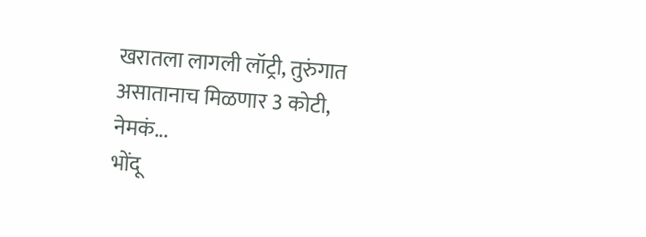खरातला लागली लॉट्री, तुरुंगात असातानाच मिळणार 3 कोटी, नेमकं...
भोंदू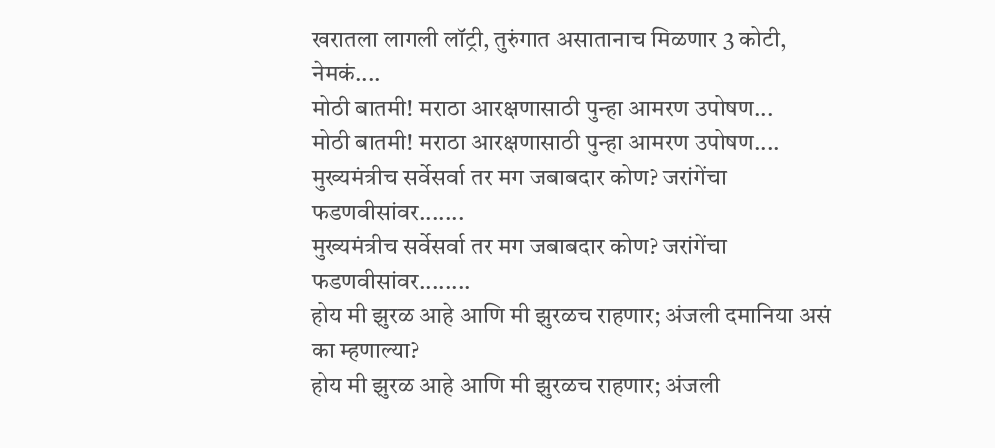खरातला लागली लॉट्री, तुरुंगात असातानाच मिळणार 3 कोटी, नेमकं....
मोठी बातमी! मराठा आरक्षणासाठी पुन्हा आमरण उपोषण...
मोठी बातमी! मराठा आरक्षणासाठी पुन्हा आमरण उपोषण....
मुख्यमंत्रीच सर्वेसर्वा तर मग जबाबदार कोण? जरांगेंचा फडणवीसांवर.......
मुख्यमंत्रीच सर्वेसर्वा तर मग जबाबदार कोण? जरांगेंचा फडणवीसांवर........
होय मी झुरळ आहे आणि मी झुरळच राहणार; अंजली दमानिया असं का म्हणाल्या?
होय मी झुरळ आहे आणि मी झुरळच राहणार; अंजली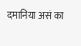दमानिया असं का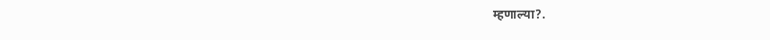म्हणाल्या?.